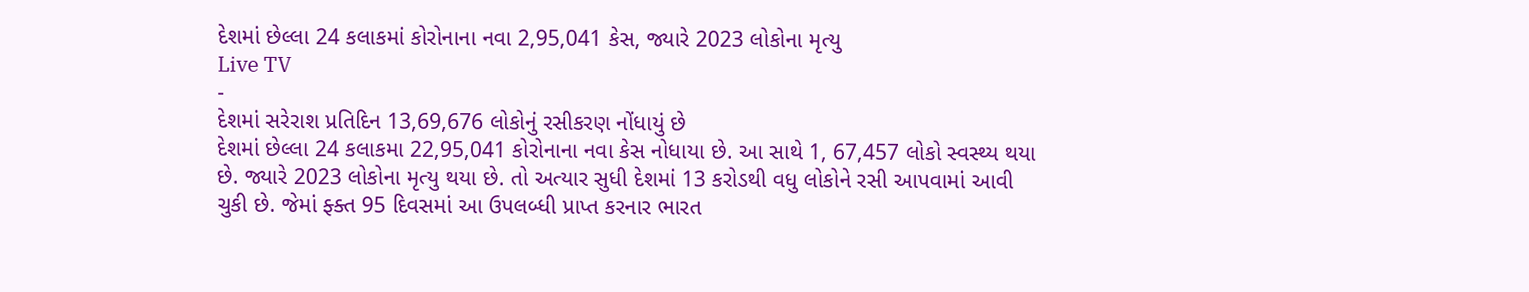દેશમાં છેલ્લા 24 કલાકમાં કોરોનાના નવા 2,95,041 કેસ, જ્યારે 2023 લોકોના મૃત્યુ
Live TV
-
દેશમાં સરેરાશ પ્રતિદિન 13,69,676 લોકોનું રસીકરણ નોંધાયું છે
દેશમાં છેલ્લા 24 કલાકમા 22,95,041 કોરોનાના નવા કેસ નોધાયા છે. આ સાથે 1, 67,457 લોકો સ્વસ્થ્ય થયા છે. જ્યારે 2023 લોકોના મૃત્યુ થયા છે. તો અત્યાર સુધી દેશમાં 13 કરોડથી વધુ લોકોને રસી આપવામાં આવી ચુકી છે. જેમાં ફ્ક્ત 95 દિવસમાં આ ઉપલબ્ધી પ્રાપ્ત કરનાર ભારત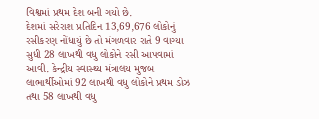વિશ્વમાં પ્રથમ દેશ બની ગયો છે.
દેશમાં સરેરાશ પ્રતિદિન 13,69,676 લોકોનું રસીકરણ નોંધાયું છે તો મંગળવાર રાતે 9 વાગ્યા સુધી 28 લાખથી વધુ લોકોને રસી આપવામાં આવી. કેન્દ્રીય સ્વાસ્થ્ય મંત્રાલય મુજબ લાભાર્થીઓમાં 92 લાખથી વધુ લોકોને પ્રથમ ડોઝ તથા 58 લાખથી વધુ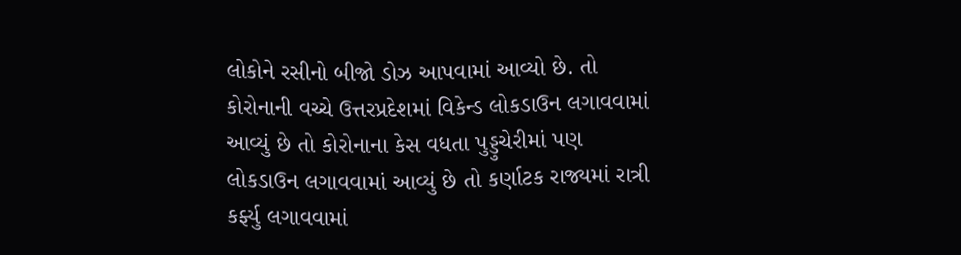લોકોને રસીનો બીજો ડોઝ આપવામાં આવ્યો છે. તો કોરોનાની વચ્ચે ઉત્તરપ્રદેશમાં વિકેન્ડ લોકડાઉન લગાવવામાં આવ્યું છે તો કોરોનાના કેસ વધતા પુડ્ડુચેરીમાં પણ લોકડાઉન લગાવવામાં આવ્યું છે તો કર્ણાટક રાજ્યમાં રાત્રી કર્ફ્યુ લગાવવામાં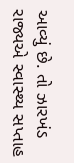આવ્યું છે. તો ઝારખંડ રાજ્યએ સ્વાસ્થ્ય સપ્તાહ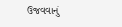ઉજવવાનું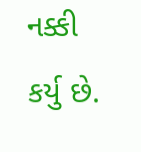નક્કી કર્યુ છે.